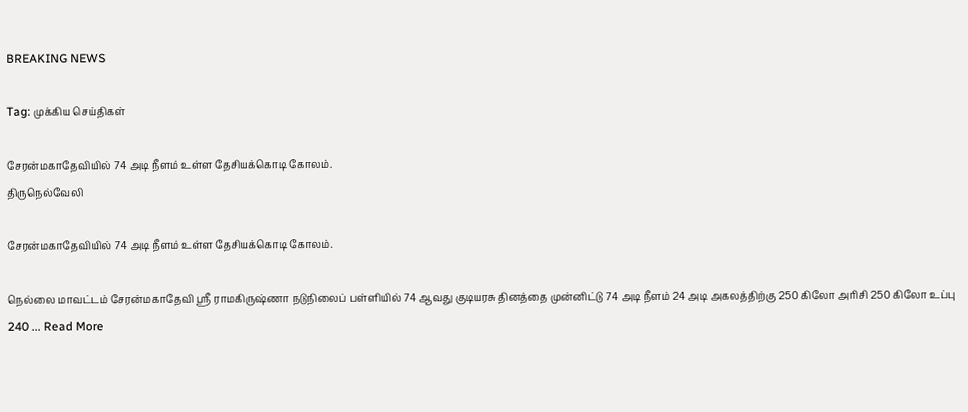BREAKING NEWS

Tag: முக்கிய செய்திகள்

சேரன்மகாதேவியில் 74 அடி நீளம் உள்ள தேசியக்கொடி கோலம்.
திருநெல்வேலி

சேரன்மகாதேவியில் 74 அடி நீளம் உள்ள தேசியக்கொடி கோலம்.

நெல்லை மாவட்டம் சேரன்மகாதேவி ஸ்ரீ ராமகிருஷ்ணா நடுநிலைப் பள்ளியில் 74 ஆவது குடியரசு தினத்தை முன்னிட்டு 74 அடி நீளம் 24 அடி அகலத்திற்கு 250 கிலோ அரிசி 250 கிலோ உப்பு 240 ... Read More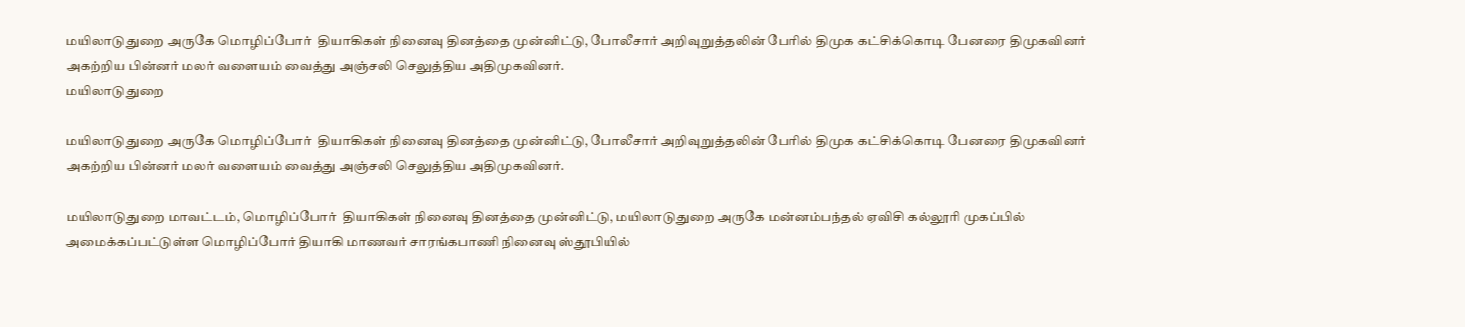மயிலாடுதுறை அருகே மொழிப்போர்  தியாகிகள் நினைவு தினத்தை முன்னிட்டு, போலீசார் அறிவுறுத்தலின் பேரில் திமுக கட்சிக்கொடி பேனரை திமுகவினர் அகற்றிய பின்னர் மலர் வளையம் வைத்து அஞ்சலி செலுத்திய அதிமுகவினர்.
மயிலாடுதுறை

மயிலாடுதுறை அருகே மொழிப்போர்  தியாகிகள் நினைவு தினத்தை முன்னிட்டு, போலீசார் அறிவுறுத்தலின் பேரில் திமுக கட்சிக்கொடி பேனரை திமுகவினர் அகற்றிய பின்னர் மலர் வளையம் வைத்து அஞ்சலி செலுத்திய அதிமுகவினர்.

மயிலாடுதுறை மாவட்டம், மொழிப்போர்  தியாகிகள் நினைவு தினத்தை முன்னிட்டு, மயிலாடுதுறை அருகே மன்னம்பந்தல் ஏவிசி கல்லூரி முகப்பில் அமைக்கப்பட்டுள்ள மொழிப்போர் தியாகி மாணவர் சாரங்கபாணி நினைவு ஸ்தூபியில்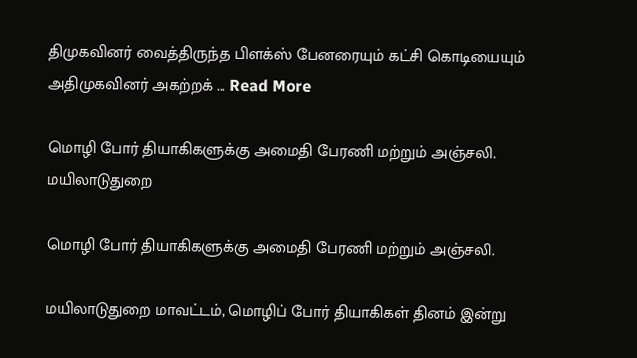திமுகவினர் வைத்திருந்த பிளக்ஸ் பேனரையும் கட்சி கொடியையும் அதிமுகவினர் அகற்றக் ... Read More

மொழி போர் தியாகிகளுக்கு அமைதி பேரணி மற்றும் அஞ்சலி.
மயிலாடுதுறை

மொழி போர் தியாகிகளுக்கு அமைதி பேரணி மற்றும் அஞ்சலி.

மயிலாடுதுறை மாவட்டம், மொழிப் போர் தியாகிகள் தினம் இன்று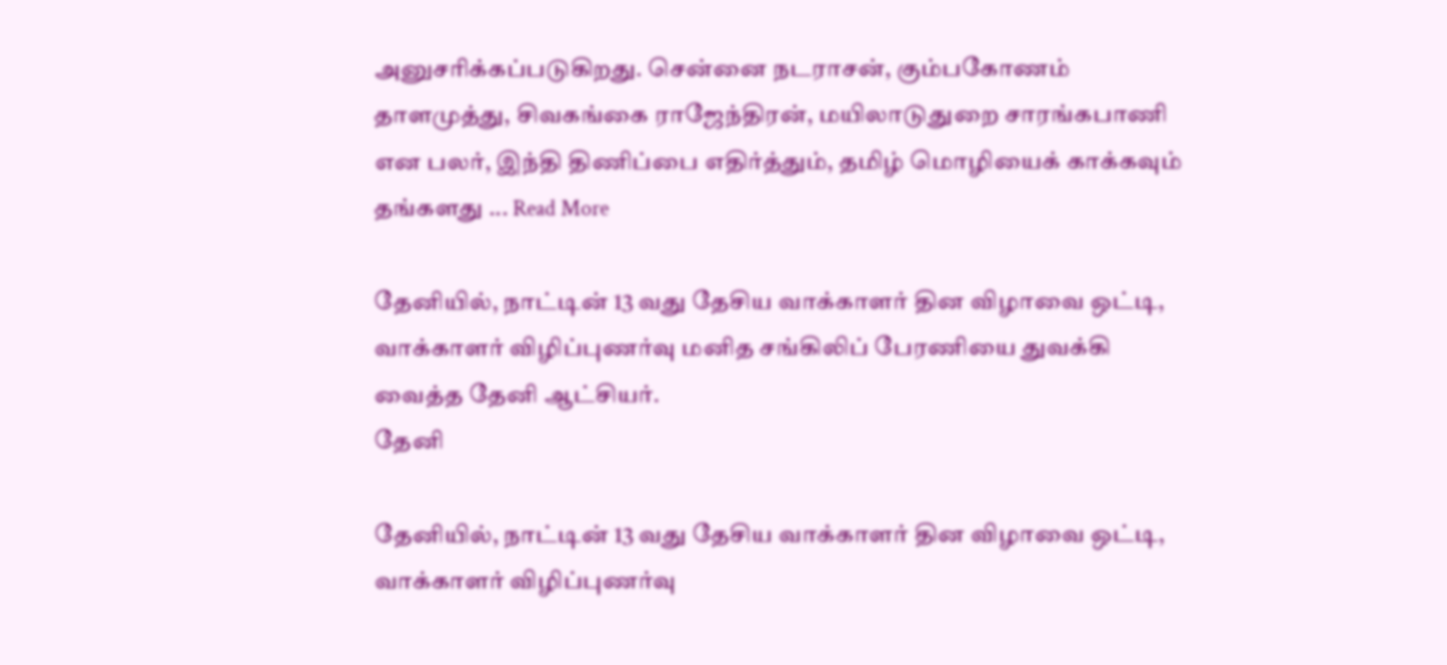அனுசரிக்கப்படுகிறது. சென்னை நடராசன், கும்பகோணம் தாளமுத்து, சிவகங்கை ராஜேந்திரன், மயிலாடுதுறை சாரங்கபாணி என பலர், இந்தி திணிப்பை எதிர்த்தும், தமிழ் மொழியைக் காக்கவும் தங்களது ... Read More

தேனியில், நாட்டின் 13 வது தேசிய வாக்காளர் தின விழாவை ஒட்டி, வாக்காளர் விழிப்புணர்வு மனித சங்கிலிப் பேரணியை துவக்கி வைத்த தேனி ஆட்சியர்.
தேனி

தேனியில், நாட்டின் 13 வது தேசிய வாக்காளர் தின விழாவை ஒட்டி, வாக்காளர் விழிப்புணர்வு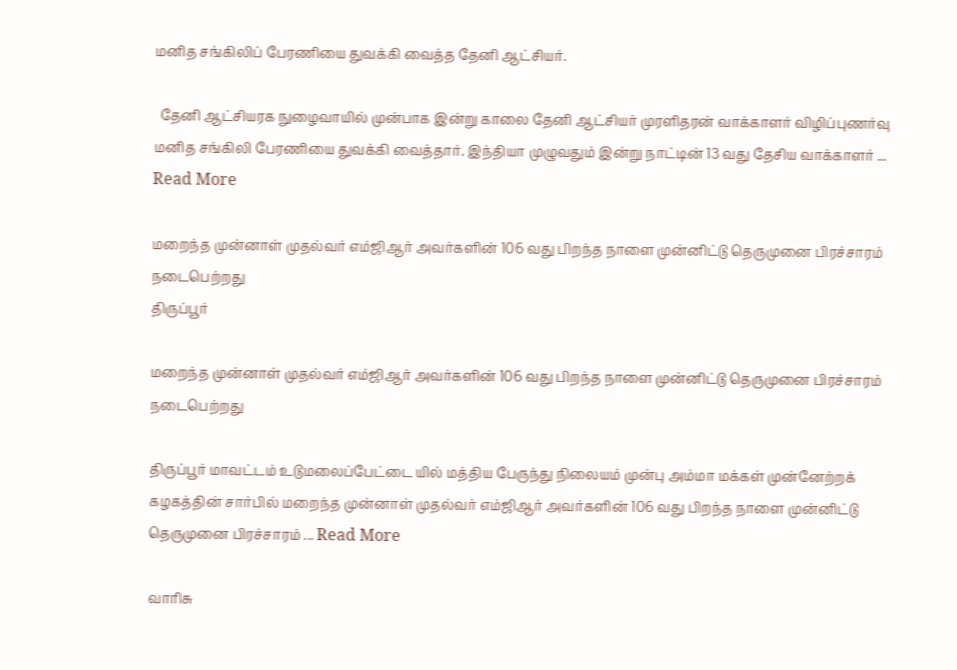மனித சங்கிலிப் பேரணியை துவக்கி வைத்த தேனி ஆட்சியர்.

  தேனி ஆட்சியரக நுழைவாயில் முன்பாக இன்று காலை தேனி ஆட்சியர் முரளிதரன் வாக்காளர் விழிப்புணர்வு மனித சங்கிலி பேரணியை துவக்கி வைத்தார். இந்தியா முழுவதும் இன்று நாட்டின் 13 வது தேசிய வாக்காளர் ... Read More

மறைந்த முன்னாள் முதல்வர் எம்ஜிஆர் அவர்களின் 106 வது பிறந்த நாளை முன்னிட்டு தெருமுனை பிரச்சாரம் நடைபெற்றது
திருப்பூர்

மறைந்த முன்னாள் முதல்வர் எம்ஜிஆர் அவர்களின் 106 வது பிறந்த நாளை முன்னிட்டு தெருமுனை பிரச்சாரம் நடைபெற்றது

திருப்பூர் மாவட்டம் உடுமலைப்பேட்டை யில் மத்திய பேருந்து நிலையம் முன்பு அம்மா மக்கள் முன்னேற்றக் கழகத்தின் சார்பில் மறைந்த முன்னாள் முதல்வர் எம்ஜிஆர் அவர்களின் 106 வது பிறந்த நாளை முன்னிட்டு தெருமுனை பிரச்சாரம் ... Read More

வாரிசு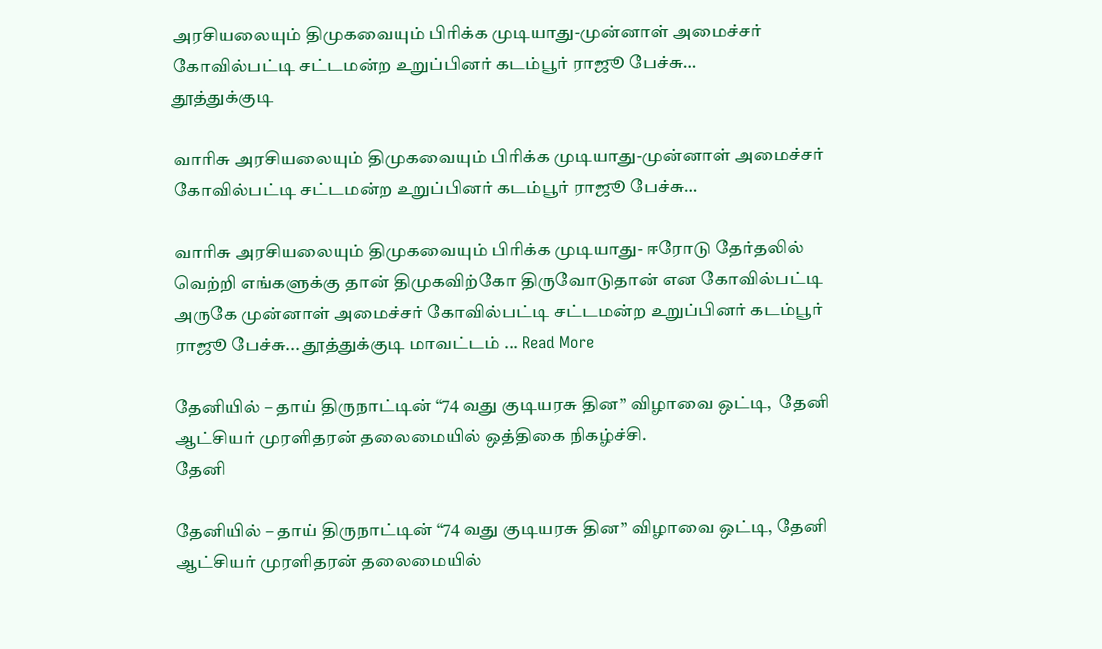அரசியலையும் திமுகவையும் பிரிக்க முடியாது-முன்னாள் அமைச்சர் கோவில்பட்டி சட்டமன்ற உறுப்பினர் கடம்பூர் ராஜூ பேச்சு…
தூத்துக்குடி

வாரிசு அரசியலையும் திமுகவையும் பிரிக்க முடியாது-முன்னாள் அமைச்சர் கோவில்பட்டி சட்டமன்ற உறுப்பினர் கடம்பூர் ராஜூ பேச்சு…

வாரிசு அரசியலையும் திமுகவையும் பிரிக்க முடியாது- ஈரோடு தேர்தலில் வெற்றி எங்களுக்கு தான் திமுகவிற்கோ திருவோடுதான் என கோவில்பட்டி அருகே முன்னாள் அமைச்சர் கோவில்பட்டி சட்டமன்ற உறுப்பினர் கடம்பூர் ராஜூ பேச்சு... தூத்துக்குடி மாவட்டம் ... Read More

தேனியில் – தாய் திருநாட்டின் “74 வது குடியரசு தின” விழாவை ஒட்டி,  தேனி ஆட்சியர் முரளிதரன் தலைமையில் ஒத்திகை நிகழ்ச்சி.
தேனி

தேனியில் – தாய் திருநாட்டின் “74 வது குடியரசு தின” விழாவை ஒட்டி, தேனி ஆட்சியர் முரளிதரன் தலைமையில்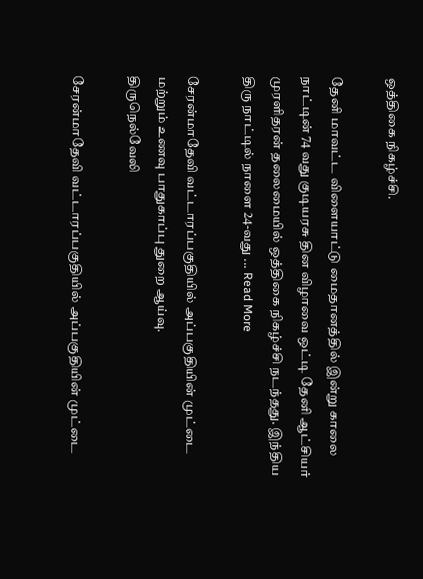ஒத்திகை நிகழ்ச்சி.

தேனி மாவட்ட விளையாட்டு மைதானத்தில் இன்று காலை நாட்டின் 74 வது குடியரசு தின விழாவை ஒட்டி தேனி ஆட்சியர் முரளிதரன் தலைமையில் ஒத்திகை நிகழ்ச்சி நடந்தது. இந்திய திரு நாட்டில் நாளை 24-வது ... Read More

சேரன்மாதேவி வட்டாரப்பகுதியில் அப்பகுதியின் முட்டை மற்றும் உணவு பாதுகாப்பு துறை ஆய்வு.
திருநெல்வேலி

சேரன்மாதேவி வட்டாரப்பகுதியில் அப்பகுதியின் முட்டை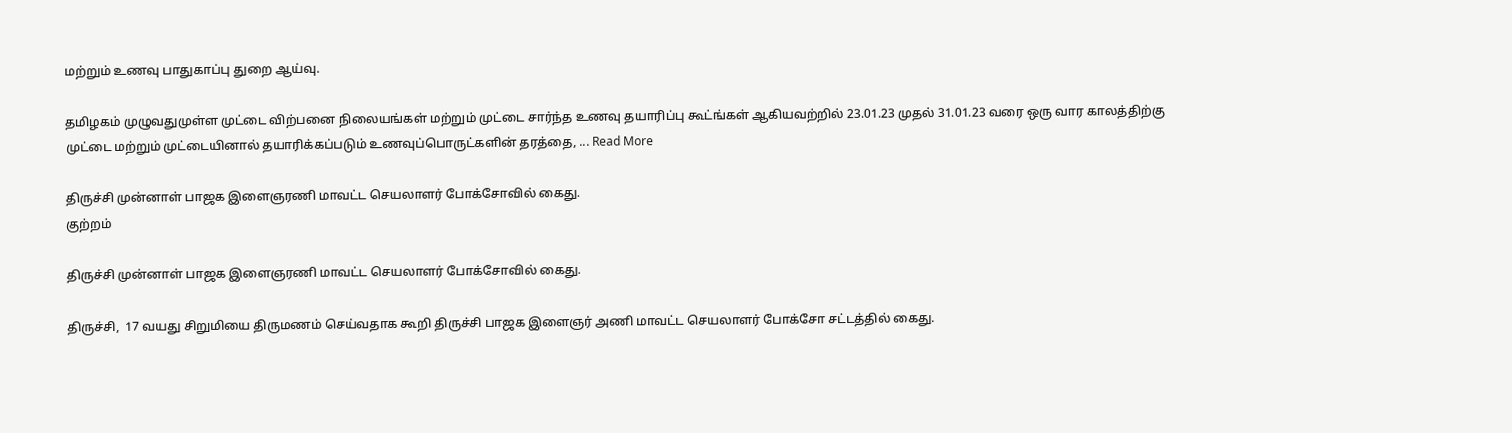மற்றும் உணவு பாதுகாப்பு துறை ஆய்வு.

தமிழகம் முழுவதுமுள்ள முட்டை விற்பனை நிலையங்கள் மற்றும் முட்டை சார்ந்த உணவு தயாரிப்பு கூட்ங்கள் ஆகியவற்றில் 23.01.23 முதல் 31.01.23 வரை ஒரு வார காலத்திற்கு முட்டை மற்றும் முட்டையினால் தயாரிக்கப்படும் உணவுப்பொருட்களின் தரத்தை, ... Read More

திருச்சி முன்னாள் பாஜக இளைஞரணி மாவட்ட செயலாளர் போக்சோவில் கைது.
குற்றம்

திருச்சி முன்னாள் பாஜக இளைஞரணி மாவட்ட செயலாளர் போக்சோவில் கைது.

திருச்சி,  17 வயது சிறுமியை திருமணம் செய்வதாக கூறி திருச்சி பாஜக இளைஞர் அணி மாவட்ட செயலாளர் போக்சோ சட்டத்தில் கைது.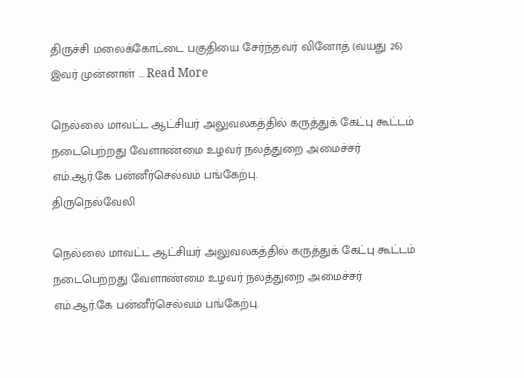திருச்சி மலைக்கோட்டை பகுதியை சேர்ந்தவர் வினோத் (வயது 26) இவர் முன்னாள் ... Read More

நெல்லை மாவட்ட ஆட்சியர் அலுவலகத்தில் கருத்துக் கேட்பு கூட்டம் நடைபெற்றது வேளாண்மை உழவர் நலத்துறை அமைச்சர் எம்.ஆர்.கே பன்னீர்செல்வம் பங்கேற்பு.
திருநெல்வேலி

நெல்லை மாவட்ட ஆட்சியர் அலுவலகத்தில் கருத்துக் கேட்பு கூட்டம் நடைபெற்றது வேளாண்மை உழவர் நலத்துறை அமைச்சர் எம்.ஆர்.கே பன்னீர்செல்வம் பங்கேற்பு.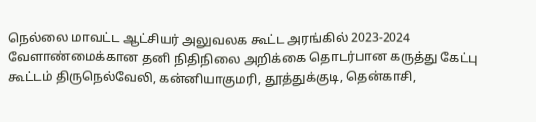நெல்லை மாவட்ட ஆட்சியர் அலுவலக கூட்ட அரங்கில் 2023-2024 வேளாண்மைக்கான தனி நிதிநிலை அறிக்கை தொடர்பான கருத்து கேட்பு கூட்டம் திருநெல்வேலி, கன்னியாகுமரி, தூத்துக்குடி, தென்காசி,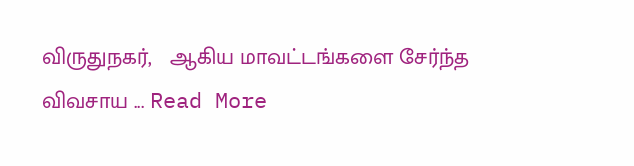விருதுநகர்,   ஆகிய மாவட்டங்களை சேர்ந்த விவசாய ... Read More